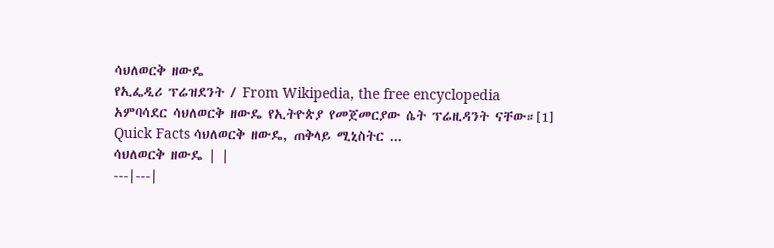ሳህለወርቅ ዘውዴ
የኢፌዲሪ ፕሬዝደንት / From Wikipedia, the free encyclopedia
አምባሳደር ሳህለወርቅ ዘውዴ የኢትዮጵያ የመጀመርያው ሴት ፕሬዚዳንት ናቸው።[1]
Quick Facts ሳህለወርቅ ዘውዴ, ጠቅላይ ሚኒስትር ...
ሳህለወርቅ ዘውዴ | |
---|---|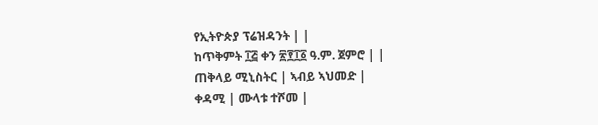የኢትዮጵያ ፕሬዝዳንት | |
ከጥቅምት ፲፭ ቀን ፳፻፲፩ ዓ.ም. ጀምሮ | |
ጠቅላይ ሚኒስትር | ኣብይ ኣህመድ |
ቀዳሚ | ሙላቱ ተሾመ |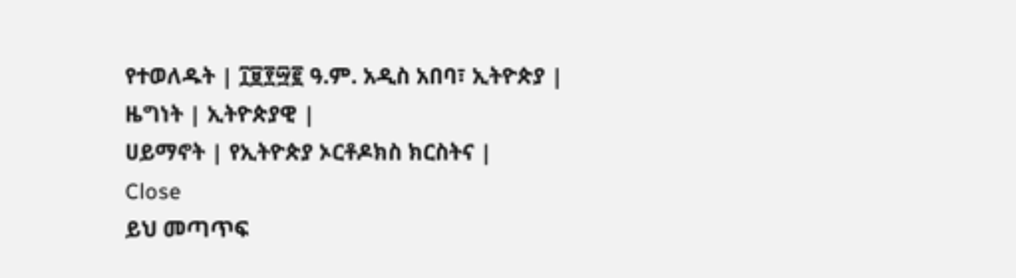የተወለዱት | ፲፱፻፵፪ ዓ.ም. አዲስ አበባ፣ ኢትዮጵያ |
ዜግነት | ኢትዮጵያዊ |
ሀይማኖት | የኢትዮጵያ ኦርቶዶክስ ክርስትና |
Close
ይህ መጣጥፍ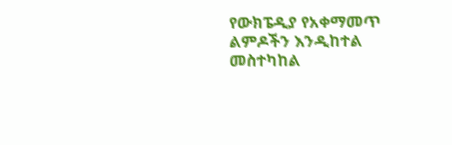የውክፔዲያ የአቀማመጥ ልምዶችን እንዲከተል መስተካከል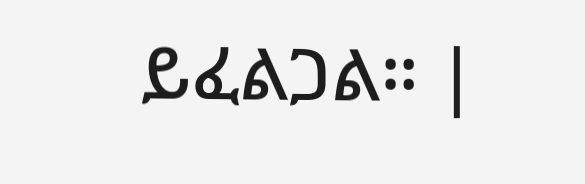ይፈልጋል። |